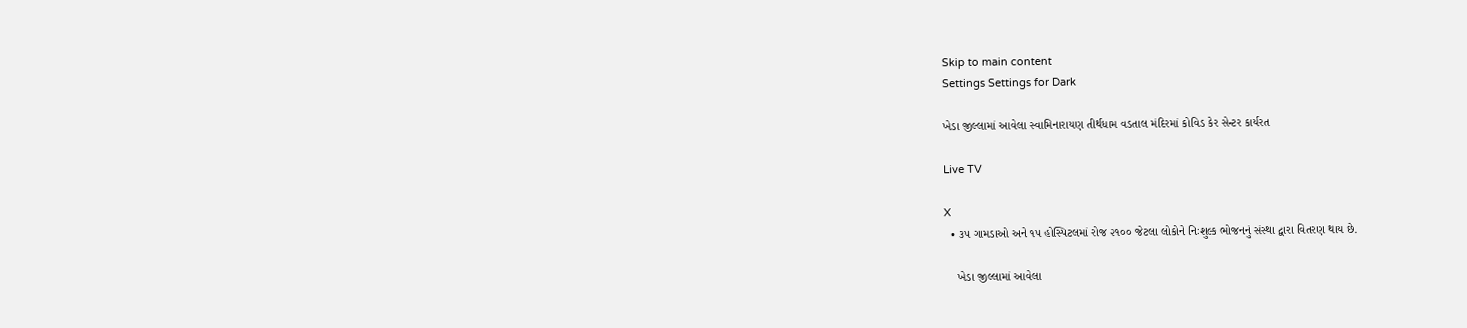Skip to main content
Settings Settings for Dark

ખેડા જીલ્લામાં આવેલા સ્વામિનારાયણ તીર્થધામ વડતાલ મંદિરમાં કોવિડ કેર સેન્ટર કાર્યરત

Live TV

X
  • ૩૫ ગામડાઓ અને ૧૫ હોસ્પિટલમાં રોજ ૨૧૦૦ જેટલા લોકોને નિઃશુલ્ક ભોજનનું સંસ્થા દ્વારા વિતરણ થાય છે.

    ખેડા જીલ્લામાં આવેલા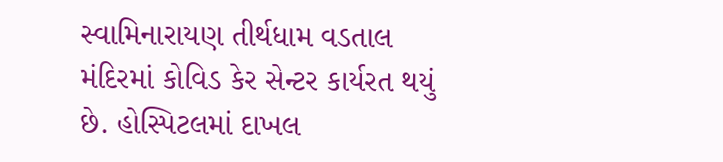સ્વામિનારાયણ તીર્થધામ વડતાલ મંદિરમાં કોવિડ કેર સેન્ટર કાર્યરત થયું છે. હોસ્પિટલમાં દાખલ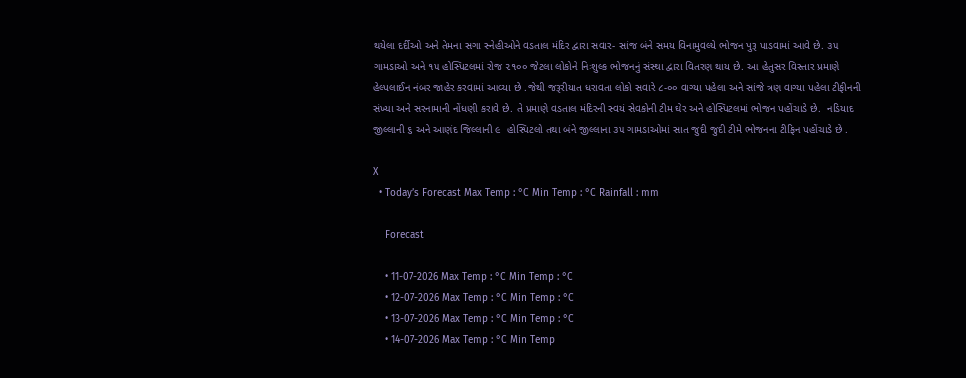થયેલા દર્દીઓ અને તેમના સગા સ્નેહીઓને વડતાલ મંદિર દ્વારા સવાર- સાંજ બંને સમય વિનામુવલ્યે ભોજન પુરૂ પાડવામાં આવે છે. ૩૫ ગામડાઓ અને ૧૫ હોસ્પિટલમાં રોજ ૨૧૦૦ જેટલા લોકોને નિઃશુલ્ક ભોજનનું સંસ્થા દ્વારા વિતરણ થાય છે. આ હેતુસર વિસ્તાર પ્રમાણે હેલ્પલાઈન નંબર જાહેર કરવામાં આવ્યા છે .જેથી જરૂરીયાત ધરાવતા લોકો સવારે ૮-૦૦ વાગ્યા પહેલા અને સાંજે ત્રણ વાગ્યા પહેલા ટીફીનની સંખ્યા અને સરનામાની નોંધણી કરાવે છે. તે પ્રમાણે વડતાલ મંદિરની સ્વયં સેવકોની ટીમ ઘેર અને હોસ્પિટલમાં ભોજન પહોંચાડે છે.  નડિયાદ જીલ્લાની ૬ અને આણંદ જિલ્લાની ૯  હોસ્પિટલો તથા બંને જીલ્લાના ૩૫ ગામડાઓમાં સાત જુદી જુદી ટીમે ભોજનના ટીફિન પહોંચાડે છે .

X
  • Today’s Forecast Max Temp : °C Min Temp : °C Rainfall : mm

    Forecast

    • 11-07-2026 Max Temp : °C Min Temp : °C
    • 12-07-2026 Max Temp : °C Min Temp : °C
    • 13-07-2026 Max Temp : °C Min Temp : °C
    • 14-07-2026 Max Temp : °C Min Temp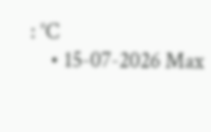: °C
    • 15-07-2026 Max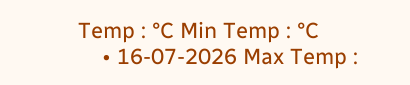Temp : °C Min Temp : °C
    • 16-07-2026 Max Temp :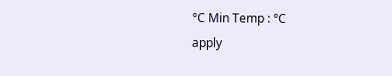°C Min Temp : °C
apply